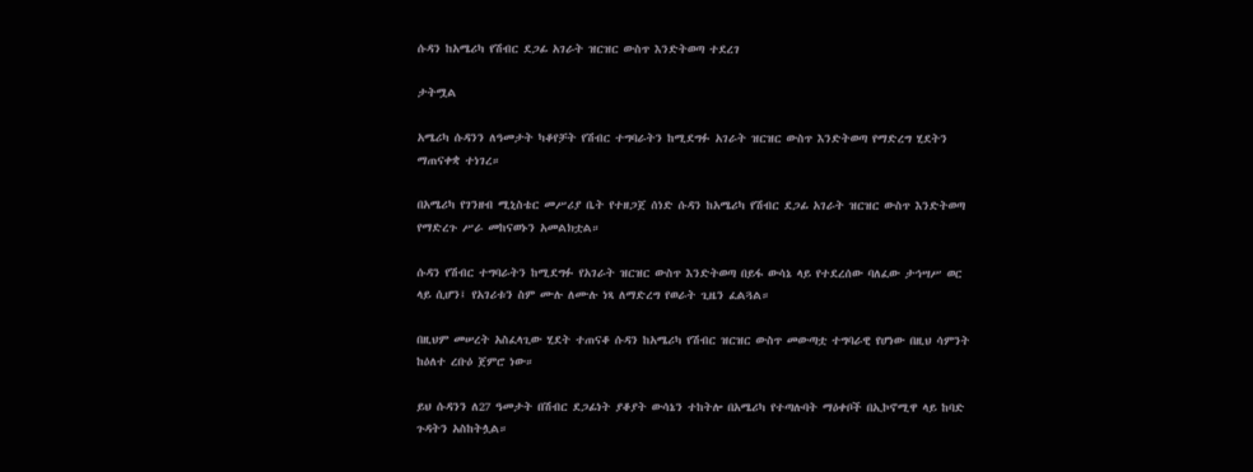ሱዳን ከአሜሪካ የሽብር ደጋፊ አገራት ዝርዝር ውስጥ እንድትወጣ ተደረገ

ታትሟል

አሜሪካ ሱዳንን ለዓመታት ካቆየቻት የሽብር ተግባራትን ከሚደግፉ አገራት ዝርዝር ውስጥ እንድትወጣ የማድረግ ሂደትን ማጠናቀቋ ተነገረ።

በአሜሪካ የገንዘብ ሚኒስቴር መሥሪያ ቤት የተዘጋጀ ሰነድ ሱዳን ከአሜሪካ የሽብር ደጋፊ አገራት ዝርዝር ውስጥ እንድትወጣ የማድረጉ ሥራ መከናወኑን አመልክቷል።

ሱዳን የሽብር ተግባራትን ከሚደግፉ የአገራት ዝርዝር ውስጥ እንድትወጣ በይፋ ውሳኔ ላይ የተደረሰው ባለፈው ታኅሣሥ ወር ላይ ሲሆን፤ የአገሪቱን ስም ሙሉ ለሙሉ ነጻ ለማድረግ የወራት ጊዜን ፈልጓል።

በዚህም መሠረት አስፈላጊው ሂደት ተጠናቆ ሱዳን ከአሜሪካ የሽብር ዝርዝር ውስጥ መውጣቷ ተግባራዊ የሆነው በዚህ ሳምንት ከዕለተ ረቡዕ ጀምሮ ነው።

ይህ ሱዳንን ለ27 ዓመታት በሽብር ደጋፊነት ያቆያት ውሳኔን ተከትሎ በአሜሪካ የተጣሉባት ማዕቀቦች በኢኮኖሚዋ ላይ ከባድ ጉዳትን አስከትሏል።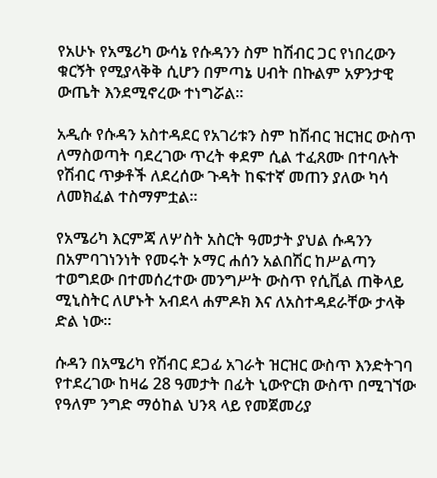የአሁኑ የአሜሪካ ውሳኔ የሱዳንን ስም ከሽብር ጋር የነበረውን ቁርኝት የሚያላቅቅ ሲሆን በምጣኔ ሀብት በኩልም አዎንታዊ ውጤት እንደሚኖረው ተነግሯል።

አዲሱ የሱዳን አስተዳደር የአገሪቱን ስም ከሽብር ዝርዝር ውስጥ ለማስወጣት ባደረገው ጥረት ቀደም ሲል ተፈጸሙ በተባሉት የሽብር ጥቃቶች ለደረሰው ጉዳት ከፍተኛ መጠን ያለው ካሳ ለመክፈል ተስማምቷል።

የአሜሪካ እርምጃ ለሦስት አስርት ዓመታት ያህል ሱዳንን በአምባገነንነት የመሩት ኦማር ሐሰን አልበሽር ከሥልጣን ተወግደው በተመሰረተው መንግሥት ውስጥ የሲቪል ጠቅላይ ሚኒስትር ለሆኑት አብደላ ሐምዶክ እና ለአስተዳደራቸው ታላቅ ድል ነው።

ሱዳን በአሜሪካ የሽብር ደጋፊ አገራት ዝርዝር ውስጥ እንድትገባ የተደረገው ከዛሬ 28 ዓመታት በፊት ኒውዮርክ ውስጥ በሚገኘው የዓለም ንግድ ማዕከል ህንጻ ላይ የመጀመሪያ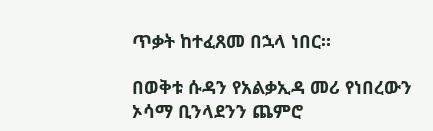ጥቃት ከተፈጸመ በኋላ ነበር።

በወቅቱ ሱዳን የአልቃኢዳ መሪ የነበረውን ኦሳማ ቢንላደንን ጨምሮ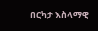በርካታ እስላማዊ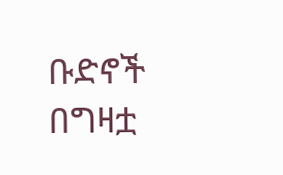ቡድኖች በግዛቷ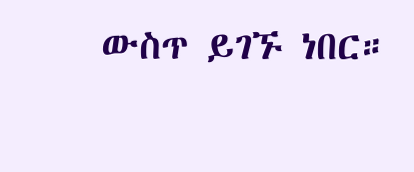ውስጥ ይገኙ ነበር።